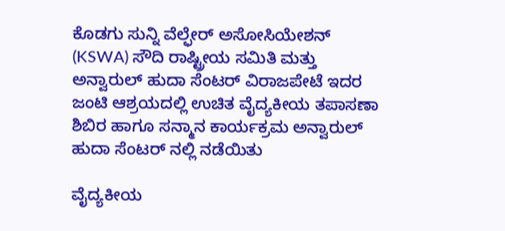ಕೊಡಗು ಸುನ್ನಿ ವೆಲ್ಫೇರ್ ಅಸೋಸಿಯೇಶನ್ (KSWA) ಸೌದಿ ರಾಷ್ಟ್ರೀಯ ಸಮಿತಿ ಮತ್ತು ಅನ್ವಾರುಲ್ ಹುದಾ ಸೆಂಟರ್ ವಿರಾಜಪೇಟೆ ಇದರ ಜಂಟಿ ಆಶ್ರಯದಲ್ಲಿ ಉಚಿತ ವೈದ್ಯಕೀಯ ತಪಾಸಣಾ ಶಿಬಿರ ಹಾಗೂ ಸನ್ಮಾನ ಕಾರ್ಯಕ್ರಮ ಅನ್ವಾರುಲ್ ಹುದಾ ಸೆಂಟರ್ ನಲ್ಲಿ ನಡೆಯಿತು

ವೈದ್ಯಕೀಯ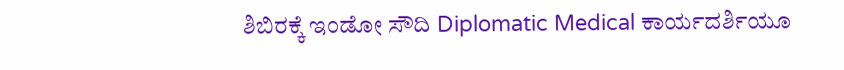ಶಿಬಿರಕ್ಕೆ ಇಂಡೋ ಸೌದಿ Diplomatic Medical ಕಾರ್ಯದರ್ಶಿಯೂ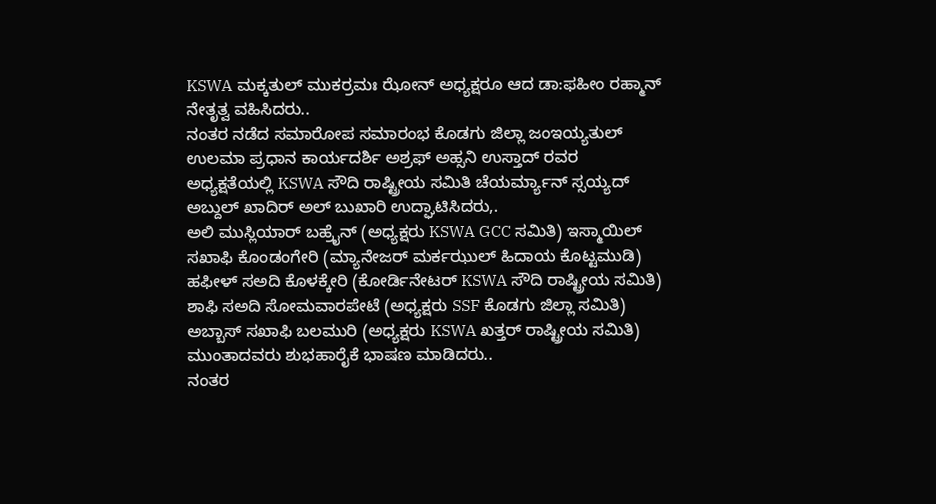KSWA ಮಕ್ಕತುಲ್ ಮುಕರ್ರಮಃ ಝೋನ್ ಅಧ್ಯಕ್ಷರೂ ಆದ ಡಾ:ಫಹೀಂ ರಹ್ಮಾನ್ ನೇತೃತ್ವ ವಹಿಸಿದರು..
ನಂತರ ನಡೆದ ಸಮಾರೋಪ ಸಮಾರಂಭ ಕೊಡಗು ಜಿಲ್ಲಾ ಜಂಇಯ್ಯತುಲ್ ಉಲಮಾ ಪ್ರಧಾನ ಕಾರ್ಯದರ್ಶಿ ಅಶ್ರಫ್ ಅಹ್ಸನಿ ಉಸ್ತಾದ್ ರವರ ಅಧ್ಯಕ್ಷತೆಯಲ್ಲಿ KSWA ಸೌದಿ ರಾಷ್ಟ್ರೀಯ ಸಮಿತಿ ಚೆಯರ್ಮ್ಯಾನ್ ಸ್ಸಯ್ಯದ್ ಅಬ್ದುಲ್ ಖಾದಿರ್ ಅಲ್ ಬುಖಾರಿ ಉದ್ಘಾಟಿಸಿದರು,.
ಅಲಿ ಮುಸ್ಲಿಯಾರ್ ಬಹ್ರೈನ್ (ಅಧ್ಯಕ್ಷರು KSWA GCC ಸಮಿತಿ) ಇಸ್ಮಾಯಿಲ್ ಸಖಾಫಿ ಕೊಂಡಂಗೇರಿ (ಮ್ಯಾನೇಜರ್ ಮರ್ಕಝುಲ್ ಹಿದಾಯ ಕೊಟ್ಟಮುಡಿ) ಹಫೀಳ್ ಸಅದಿ ಕೊಳಕ್ಕೇರಿ (ಕೋರ್ಡಿನೇಟರ್ KSWA ಸೌದಿ ರಾಷ್ಟ್ರೀಯ ಸಮಿತಿ) ಶಾಫಿ ಸಅದಿ ಸೋಮವಾರಪೇಟೆ (ಅಧ್ಯಕ್ಷರು SSF ಕೊಡಗು ಜಿಲ್ಲಾ ಸಮಿತಿ)
ಅಬ್ಬಾಸ್ ಸಖಾಫಿ ಬಲಮುರಿ (ಅಧ್ಯಕ್ಷರು KSWA ಖತ್ತರ್ ರಾಷ್ಟ್ರೀಯ ಸಮಿತಿ) ಮುಂತಾದವರು ಶುಭಹಾರೈಕೆ ಭಾಷಣ ಮಾಡಿದರು..
ನಂತರ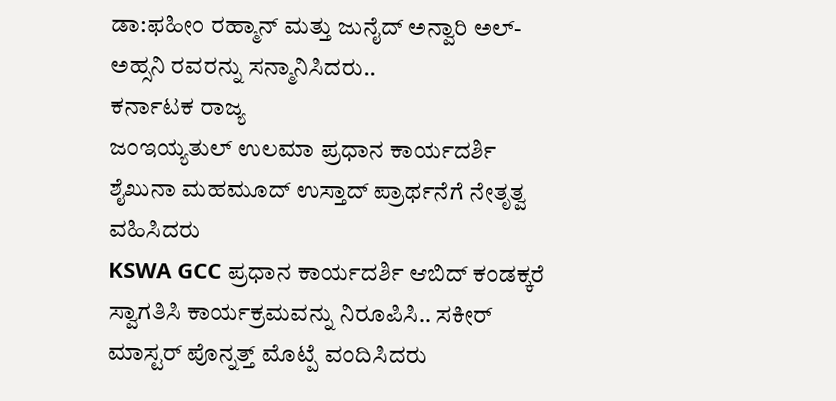ಡಾ:ಫಹೀಂ ರಹ್ಮಾನ್ ಮತ್ತು ಜುನೈದ್ ಅನ್ವಾರಿ ಅಲ್-ಅಹ್ಸನಿ ರವರನ್ನು ಸನ್ಮಾನಿಸಿದರು..
ಕರ್ನಾಟಕ ರಾಜ್ಯ
ಜಂಇಯ್ಯತುಲ್ ಉಲಮಾ ಪ್ರಧಾನ ಕಾರ್ಯದರ್ಶಿ
ಶೈಖುನಾ ಮಹಮೂದ್ ಉಸ್ತಾದ್ ಪ್ರಾರ್ಥನೆಗೆ ನೇತೃತ್ವ ವಹಿಸಿದರು
KSWA GCC ಪ್ರಧಾನ ಕಾರ್ಯದರ್ಶಿ ಆಬಿದ್ ಕಂಡಕ್ಕರೆ ಸ್ವಾಗತಿಸಿ ಕಾರ್ಯಕ್ರಮವನ್ನು ನಿರೂಪಿಸಿ.. ಸಕೀರ್ ಮಾಸ್ಟರ್ ಪೊನ್ನತ್ತ್ ಮೊಟ್ಪೆ ವಂದಿಸಿದರು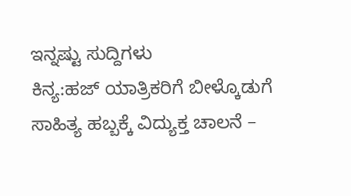ಇನ್ನಷ್ಟು ಸುದ್ದಿಗಳು
ಕಿನ್ಯ:ಹಜ್ ಯಾತ್ರಿಕರಿಗೆ ಬೀಳ್ಕೊಡುಗೆ
ಸಾಹಿತ್ಯ ಹಬ್ಬಕ್ಕೆ ವಿದ್ಯುಕ್ತ ಚಾಲನೆ –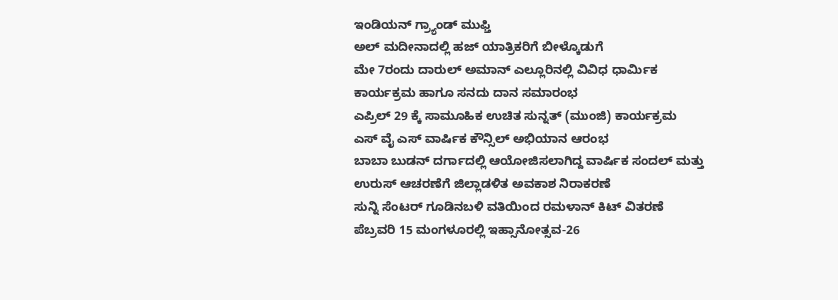ಇಂಡಿಯನ್ ಗ್ರ್ಯಾಂಡ್ ಮುಫ್ತಿ
ಅಲ್ ಮದೀನಾದಲ್ಲಿ ಹಜ್ ಯಾತ್ರಿಕರಿಗೆ ಬೀಳ್ಕೊಡುಗೆ
ಮೇ 7ರಂದು ದಾರುಲ್ ಅಮಾನ್ ಎಲ್ಲೂರಿನಲ್ಲಿ ವಿವಿಧ ಧಾರ್ಮಿಕ ಕಾರ್ಯಕ್ರಮ ಹಾಗೂ ಸನದು ದಾನ ಸಮಾರಂಭ
ಎಪ್ರಿಲ್ 29 ಕ್ಕೆ ಸಾಮೂಹಿಕ ಉಚಿತ ಸುನ್ನತ್ (ಮುಂಜಿ) ಕಾರ್ಯಕ್ರಮ
ಎಸ್ ವೈ ಎಸ್ ವಾರ್ಷಿಕ ಕೌನ್ಸಿಲ್ ಅಭಿಯಾನ ಆರಂಭ
ಬಾಬಾ ಬುಡನ್ ದರ್ಗಾದಲ್ಲಿ ಆಯೋಜಿಸಲಾಗಿದ್ದ ವಾರ್ಷಿಕ ಸಂದಲ್ ಮತ್ತು ಉರುಸ್ ಆಚರಣೆಗೆ ಜಿಲ್ಲಾಡಳಿತ ಅವಕಾಶ ನಿರಾಕರಣೆ
ಸುನ್ನಿ ಸೆಂಟರ್ ಗೂಡಿನಬಳಿ ವತಿಯಿಂದ ರಮಳಾನ್ ಕಿಟ್ ವಿತರಣೆ
ಪೆಬ್ರವರಿ 15 ಮಂಗಳೂರಲ್ಲಿ ಇಹ್ಸಾನೋತ್ಸವ-26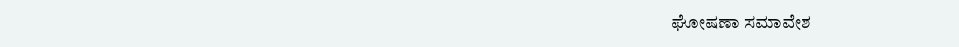ಘೋಷಣಾ ಸಮಾವೇಶ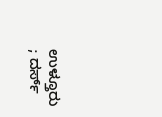ಉಳ್ತೂರು ; ದರ್ಸ್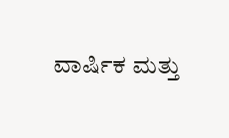ವಾರ್ಷಿಕ ಮತ್ತು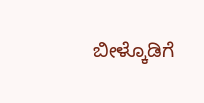ಬೀಳ್ಕೊಡಿಗೆ